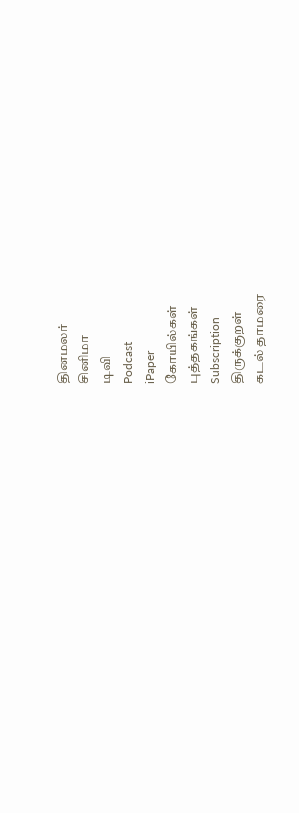தினமலர்
சினிமா
டிவி
Podcast
iPaper
கோயில்கள்
புத்தகங்கள்
Subscription
திருக்குறள்
கடல் தாமரை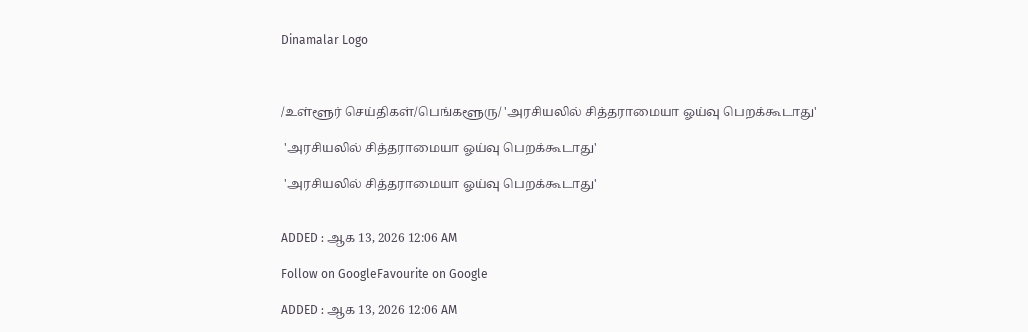Dinamalar Logo



/உள்ளூர் செய்திகள்/பெங்களூரு/ 'அரசியலில் சித்தராமையா ஓய்வு பெறக்கூடாது'

 'அரசியலில் சித்தராமையா ஓய்வு பெறக்கூடாது'

 'அரசியலில் சித்தராமையா ஓய்வு பெறக்கூடாது'


ADDED : ஆக 13, 2026 12:06 AM

Follow on GoogleFavourite on Google

ADDED : ஆக 13, 2026 12:06 AM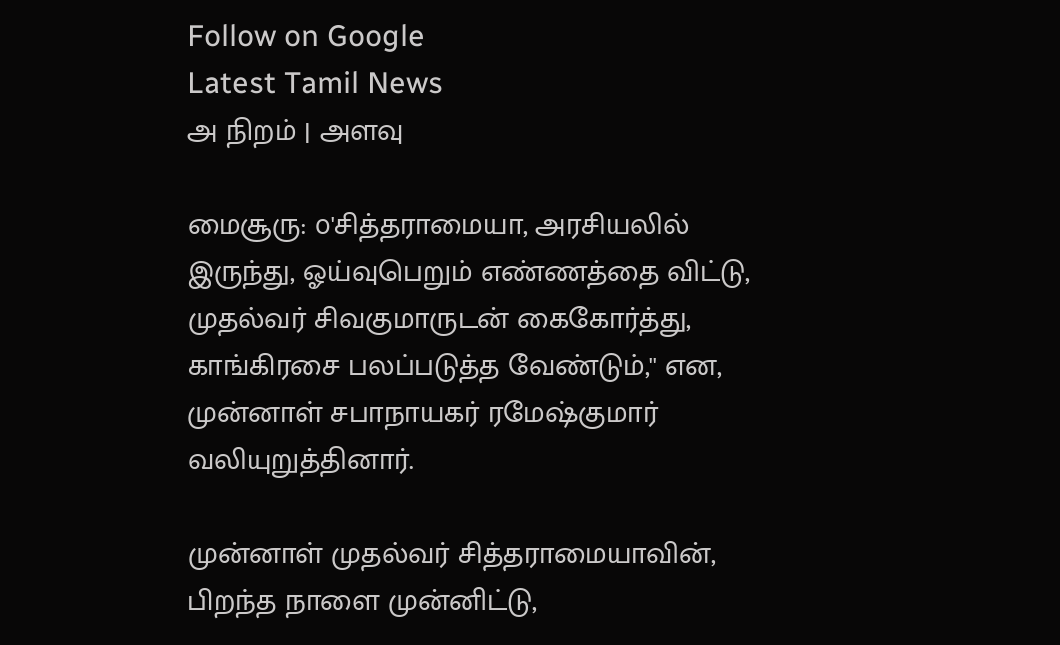Follow on Google
Latest Tamil News
அ நிறம் | அளவு

மைசூரு: ௦'சித்தராமையா, அரசியலில் இருந்து, ஓய்வுபெறும் எண்ணத்தை விட்டு, முதல்வர் சிவகுமாருடன் கைகோர்த்து, காங்கிரசை பலப்படுத்த வேண்டும்,'' என, முன்னாள் சபாநாயகர் ரமேஷ்குமார் வலியுறுத்தினார்.

முன்னாள் முதல்வர் சித்தராமையாவின், பிறந்த நாளை முன்னிட்டு,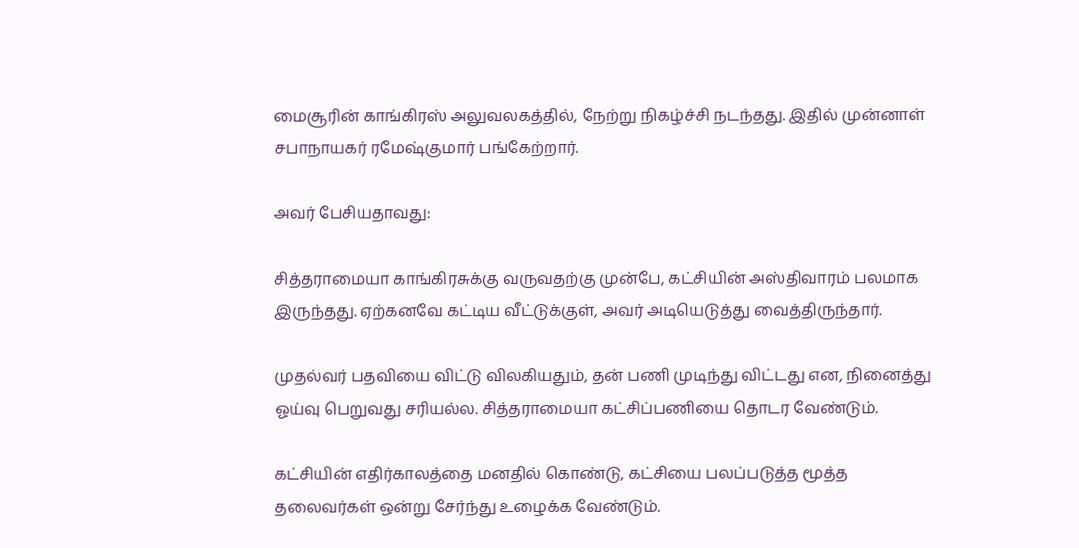மைசூரின் காங்கிரஸ் அலுவலகத்தில், நேற்று நிகழ்ச்சி நடந்தது. இதில் முன்னாள் சபாநாயகர் ரமேஷ்குமார் பங்கேற்றார்.

அவர் பேசியதாவது:

சித்தராமையா காங்கிரசுக்கு வருவதற்கு முன்பே, கட்சியின் அஸ்திவாரம் பலமாக இருந்தது. ஏற்கனவே கட்டிய வீட்டுக்குள், அவர் அடியெடுத்து வைத்திருந்தார்.

முதல்வர் பதவியை விட்டு விலகியதும், தன் பணி முடிந்து விட்டது என, நினைத்து ஓய்வு பெறுவது சரியல்ல. சித்தராமையா கட்சிப்பணியை தொடர வேண்டும்.

கட்சியின் எதிர்காலத்தை மனதில் கொண்டு, கட்சியை பலப்படுத்த மூத்த தலைவர்கள் ஒன்று சேர்ந்து உழைக்க வேண்டும்.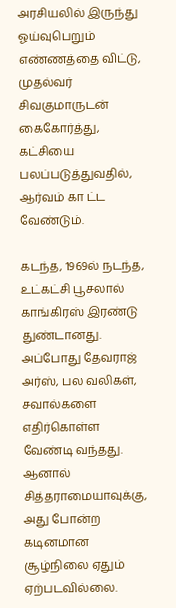அரசியலில் இருந்து ஓய்வுபெறும் எண்ணத்தை விட்டு, முதல்வர் சிவகுமாருடன் கைகோர்த்து, கட்சியை பலப்படுத்துவதில், ஆர்வம் கா ட்ட வேண்டும்.

கடந்த, 1969ல் நடந்த, உட்கட்சி பூசலால் காங்கிரஸ் இரண்டு துண்டானது. அப்போது தேவராஜ் அர்ஸ், பல வலிகள், சவால்களை எதிர்கொள்ள வேண்டி வந்தது. ஆனால் சித்தராமையாவுக்கு, அது போன்ற கடினமான சூழ்நிலை ஏதும் ஏற்படவில்லை.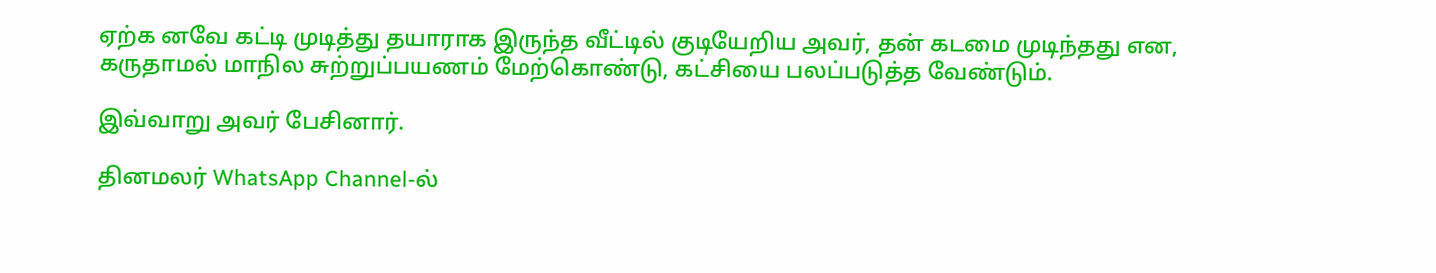ஏற்க னவே கட்டி முடித்து தயாராக இருந்த வீட்டில் குடியேறிய அவர், தன் கடமை முடிந்தது என, கருதாமல் மாநில சுற்றுப்பயணம் மேற்கொண்டு, கட்சியை பலப்படுத்த வேண்டும்.

இவ்வாறு அவர் பேசினார்.

தினமலர் WhatsApp Channel-ல்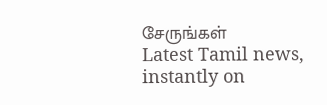சேருங்கள்
Latest Tamil news, instantly on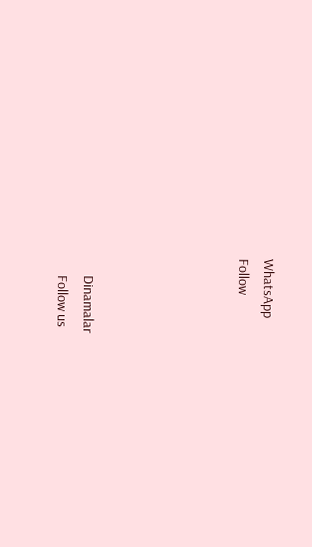WhatsApp
Follow





      Dinamalar
      Follow us